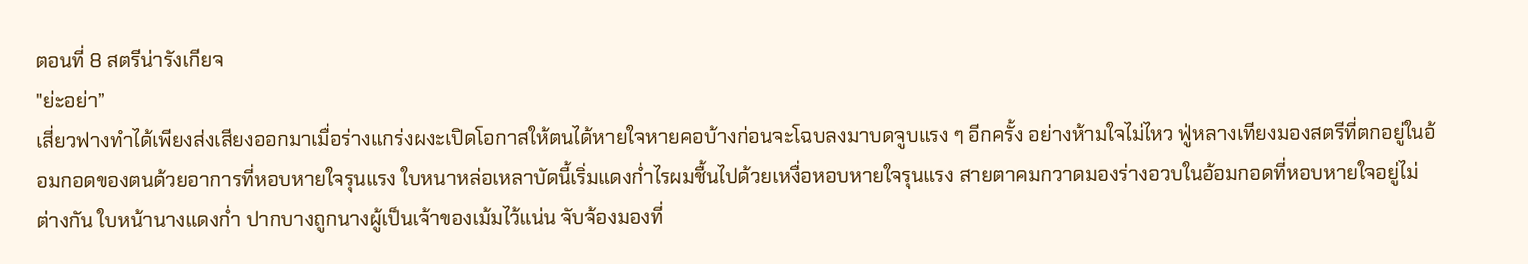ตอนที่ 8 สตรีน่ารังเกียจ
"ย่ะอย่า”
เสี่ยวฟางทำได้เพียงส่งเสียงออกมาเมื่อร่างแกร่งผงะเปิดโอกาสให้ตนได้หายใจหายคอบ้างก่อนจะโฉบลงมาบดจูบแรง ๆ อีกครั้ง อย่างห้ามใจไม่ไหว ฟู่หลางเทียงมองสตรีที่ตกอยู่ในอ้อมกอดของตนด้วยอาการที่หอบหายใจรุนแรง ใบหนาหล่อเหลาบัดนี้เริ่มแดงก่ำไรผมชื้นไปด้วยเหงื่อหอบหายใจรุนแรง สายตาคมกวาดมองร่างอวบในอ้อมกอดที่หอบหายใจอยู่ไม่ต่างกัน ใบหน้านางแดงก่ำ ปากบางถูกนางผู้เป็นเจ้าของเม้มไว้แน่น จับจ้องมองที่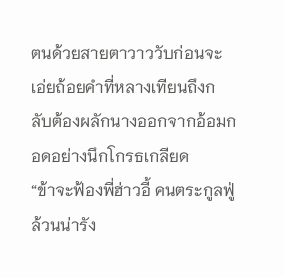ตนด้วยสายตาวาววับก่อนจะเอ่ยถ้อยคำที่หลางเทียนถึงกลับต้องผลักนางออกจากอ้อมกอดอย่างนึกโกรธเกลียด
“ข้าจะฟ้องพี่ฮ่าวอี้ คนตระกูลฟู่ล้วนน่ารัง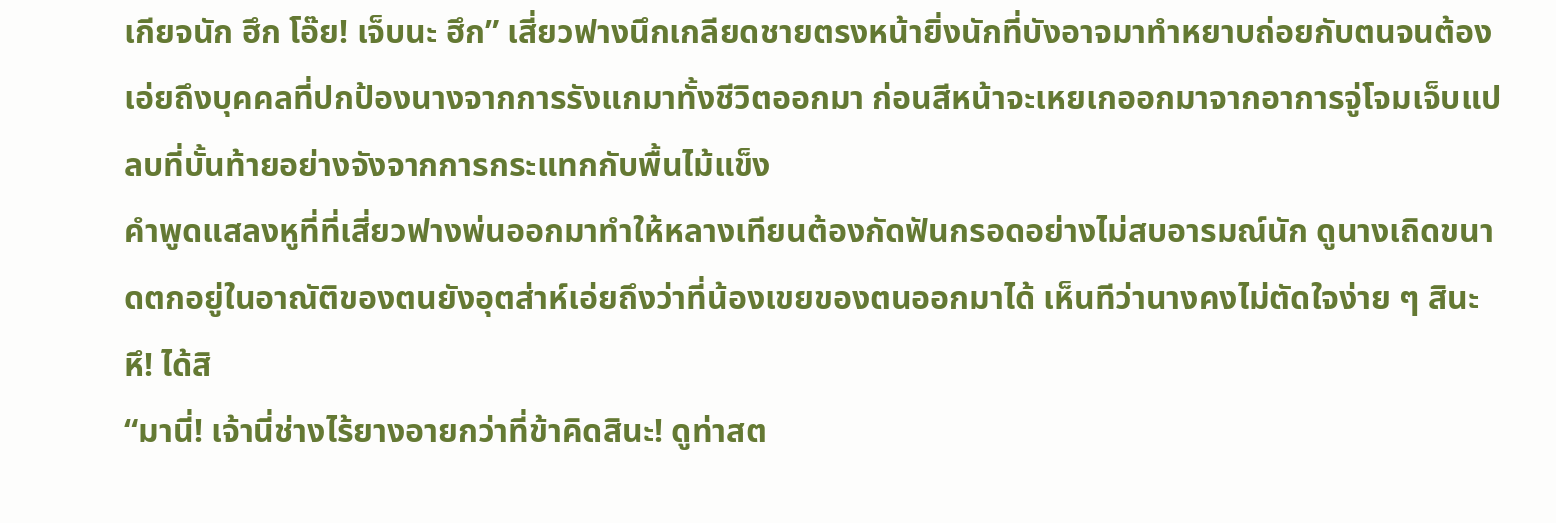เกียจนัก ฮึก โอ๊ย! เจ็บนะ ฮึก” เสี่ยวฟางนึกเกลียดชายตรงหน้ายิ่งนักที่บังอาจมาทำหยาบถ่อยกับตนจนต้องเอ่ยถึงบุคคลที่ปกป้องนางจากการรังแกมาทั้งชีวิตออกมา ก่อนสีหน้าจะเหยเกออกมาจากอาการจู่โจมเจ็บแปลบที่บั้นท้ายอย่างจังจากการกระแทกกับพื้นไม้แข็ง
คำพูดแสลงหูที่ที่เสี่ยวฟางพ่นออกมาทำให้หลางเทียนต้องกัดฟันกรอดอย่างไม่สบอารมณ์นัก ดูนางเถิดขนาดตกอยู่ในอาณัติของตนยังอุตส่าห์เอ่ยถึงว่าที่น้องเขยของตนออกมาได้ เห็นทีว่านางคงไม่ตัดใจง่าย ๆ สินะ หึ! ได้สิ
“มานี่! เจ้านี่ช่างไร้ยางอายกว่าที่ข้าคิดสินะ! ดูท่าสต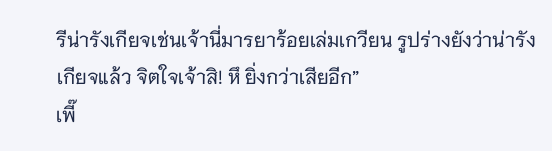รีน่ารังเกียจเช่นเจ้านี่มารยาร้อยเล่มเกวียน รูปร่างยังว่าน่ารังเกียจแล้ว จิตใจเจ้าสิ! หึ ยิ่งกว่าเสียอีก”
เพี๊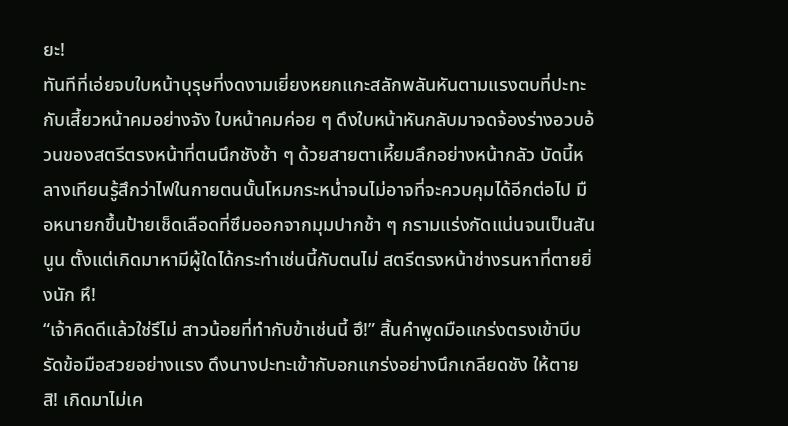ยะ!
ทันทีที่เอ่ยจบใบหน้าบุรุษที่งดงามเยี่ยงหยกแกะสลักพลันหันตามแรงตบที่ปะทะกับเสี้ยวหน้าคมอย่างจัง ใบหน้าคมค่อย ๆ ดึงใบหน้าหันกลับมาจดจ้องร่างอวบอ้วนของสตรีตรงหน้าที่ตนนึกชังช้า ๆ ด้วยสายตาเหี้ยมลึกอย่างหน้ากลัว บัดนี้หลางเทียนรู้สึกว่าไฟในกายตนนั้นโหมกระหน่ำจนไม่อาจที่จะควบคุมได้อีกต่อไป มือหนายกขึ้นป้ายเช็ดเลือดที่ซึมออกจากมุมปากช้า ๆ กรามแร่งกัดแน่นจนเป็นสันนูน ตั้งแต่เกิดมาหามีผู้ใดได้กระทำเช่นนี้กับตนไม่ สตรีตรงหน้าช่างรนหาที่ตายยิ่งนัก หึ!
“เจ้าคิดดีแล้วใช่รึไม่ สาวน้อยที่ทำกับข้าเช่นนี้ ฮึ!” สิ้นคำพูดมือแกร่งตรงเข้าบีบรัดข้อมือสวยอย่างแรง ดึงนางปะทะเข้ากับอกแกร่งอย่างนึกเกลียดชัง ให้ตายสิ! เกิดมาไม่เค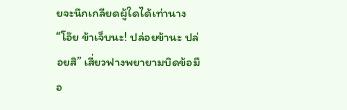ยจะนึกเกลียดผู้ใดได้เท่านาง
“โอ๊ย ข้าเจ็บนะ! ปล่อยข้านะ ปล่อยสิ” เสี่ยวฟางพยายามบิดข้อมือ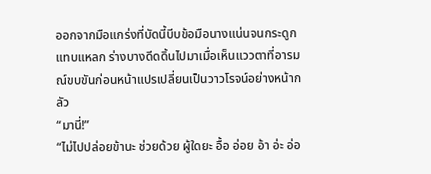ออกจากมือแกร่งที่บัดนี้บีบข้อมือนางแน่นจนกระดูกแทบแหลก ร่างบางดีดดิ้นไปมาเมื่อเห็นแววตาที่อารมณ์ขบขันก่อนหน้าแปรเปลี่ยนเป็นวาวโรจน์อย่างหน้ากลัว
“มานี่!”
“ไม่ไปปล่อยข้านะ ช่วยด้วย ผู้ใดยะ อื้อ อ่อย อ้า อ่ะ อ่อ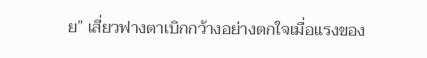ย” เสี่ยวฟางตาเบิกกว้างอย่างตกใจเมื่อแรงของ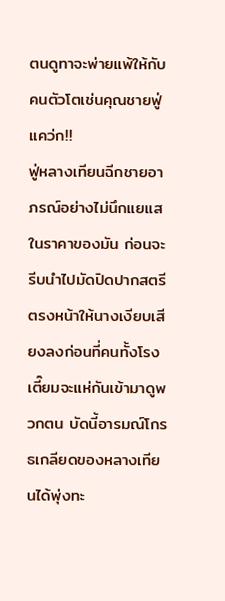ตนดูทาจะพ่ายแพ้ให้กับคนตัวโตเช่นคุณชายฟู่
แคว่ก!!
ฟู่หลางเทียนฉีกชายอาภรณ์อย่างไม่นึกแยแสในราคาของมัน ก่อนจะรีบนำไปมัดปิดปากสตรีตรงหน้าให้นางเงียบเสียงลงก่อนที่คนทั้งโรงเตี๊ยมจะแห่กันเข้ามาดูพวกตน บัดนี้อารมณ์โกรธเกลียดของหลางเทียนได้พุ่งทะ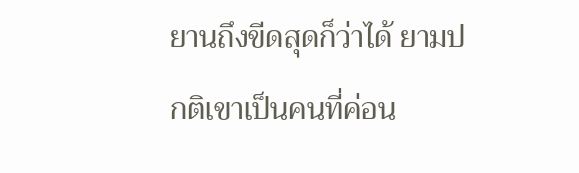ยานถึงขีดสุดก็ว่าได้ ยามปกติเขาเป็นคนที่ค่อน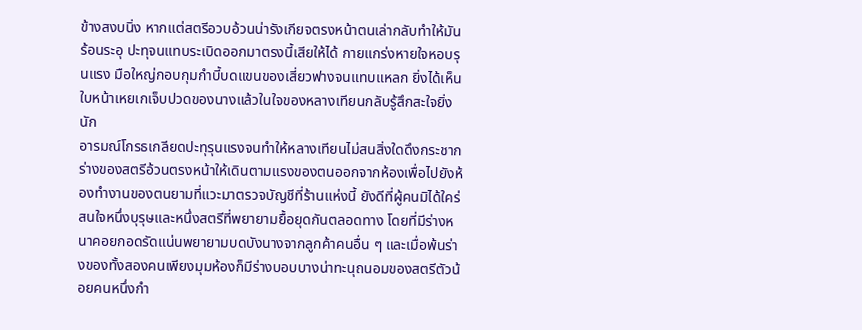ข้างสงบนิ่ง หากแต่สตรีอวบอ้วนน่ารังเกียจตรงหน้าตนเล่ากลับทำให้มันร้อนระอุ ปะทุจนแทบระเบิดออกมาตรงนี้เสียให้ได้ กายแกร่งหายใจหอบรุนแรง มือใหญ่กอบกุมกำบี้บดแขนของเสี่ยวฟางจนแทบแหลก ยิ่งได้เห็นใบหน้าเหยเกเจ็บปวดของนางแล้วในใจของหลางเทียนกลับรู้สึกสะใจยิ่งนัก
อารมณ์โกรธเกลียดปะทุรุนแรงจนทำให้หลางเทียนไม่สนสิ่งใดดึงกระชากร่างของสตรีอ้วนตรงหน้าให้เดินตามแรงของตนออกจากห้องเพื่อไปยังห้องทำงานของตนยามที่แวะมาตรวจบัญชีที่ร้านแห่งนี้ ยังดีที่ผู้คนมิได้ใคร่สนใจหนึ่งบุรุษและหนึ่งสตรีที่พยายามยื้อยุดกันตลอดทาง โดยที่มีร่างหนาคอยกอดรัดแน่นพยายามบดบังนางจากลูกค้าคนอื่น ๆ และเมื่อพ้นร่างของทั้งสองคนเพียงมุมห้องก็มีร่างบอบบางน่าทะนุถนอมของสตรีตัวน้อยคนหนึ่งกำ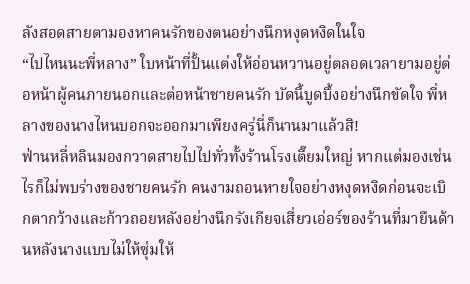ลังสอดสายตามองหาคนรักของตนอย่างนึกหงุดหงิดในใจ
“ไปไหนนะพี่หลาง” ใบหน้าที่ปั้นแต่งให้อ่อนหวานอยู่ตลอดเวลายามอยู่ต่อหน้าผู้คนภายนอกและต่อหน้าชายคนรัก บัดนี้บูดบึ้งอย่างนึกขัดใจ พี่หลางของนางไหนบอกจะออกมาเพียงครู่นี่ก็นานมาแล้วสิ!
ฟ่านหลี่หลินมองกวาดสายไปไปทั่วทั้งร้านโรงเตี๊ยมใหญ่ หากแต่มองเช่นไรก็ไม่พบร่างของชายคนรัก คนงามถอนหายใจอย่างหงุดหงิดก่อนจะเบิกตากว้างและก้าวถอยหลังอย่างนึกรังเกียจเสี่ยวเอ่อร์ของร้านที่มายืนด้านหลังนางแบบไม่ให้ซุ่มให้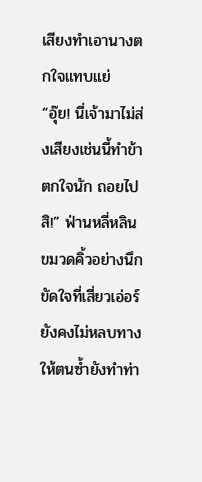เสียงทำเอานางตกใจแทบแย่
“อุ๊ย! นี่เจ้ามาไม่ส่งเสียงเช่นนี้ทำข้าตกใจนัก ถอยไปสิ!” ฟ่านหลี่หลินขมวดคิ้วอย่างนึกขัดใจที่เสี่ยวเอ่อร์ยังคงไม่หลบทางให้ตนซ้ำยังทำท่า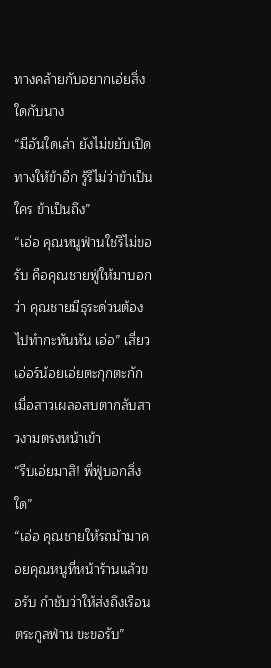ทางคล้ายกับอยากเอ่ยสิ่งใดกับนาง
“มีอันใดเล่า ยังไม่ขยับเปิดทางให้ข้าอีก รู้รึไม่ว่าข้าเป็นใคร ข้าเป็นถึง”
“เอ่อ คุณหนูฟ่านใช่รึไม่ขอรับ คือคุณชายฟู่ให้มาบอกว่า คุณชายมีธุระด่วนต้องไปทำกะทันหัน เอ่อ” เสี่ยวเอ่อร์น้อยเอ่ยตะกุกตะกักเมื่อสาวเผลอสบตากลับสาวงามตรงหน้าเข้า
“รีบเอ่ยมาสิ! พี่ฟู่บอกสิ่งใด”
“เอ่อ คุณชายให้รถม้ามาคอยคุณหนูที่หน้าร้านแล้วขอรับ กำชับว่าให้ส่งถึงเรือนตระกูลฟ่าน ขะขอรับ”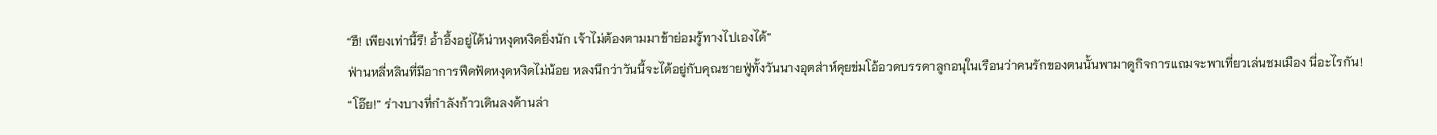“ฮึ! เพียงเท่านี้รึ! อ้ำอึ้งอยู่ได้น่าหงุดหงิดยิ่งนัก เจ้าไม่ต้องตามมาข้าย่อมรู้ทางไปเองได้”
ฟ่านหลี่หลินที่มีอาการฟึดฟัดหงุดหงิดไม่น้อย หลงนึกว่าวันนี้จะได้อยู่กับคุณชายฟู่ทั้งวันนางอุตส่าห์คุยข่มโอ้อวดบรรดาลูกอนุในเรือนว่าคนรักของตนนั้นพามาดูกิจการแถมจะพาเที่ยวเล่นชมเมือง นี่อะไรกัน!
“โอ๊ย!” ร่างบางที่กำลังก้าวเดินลงด้านล่า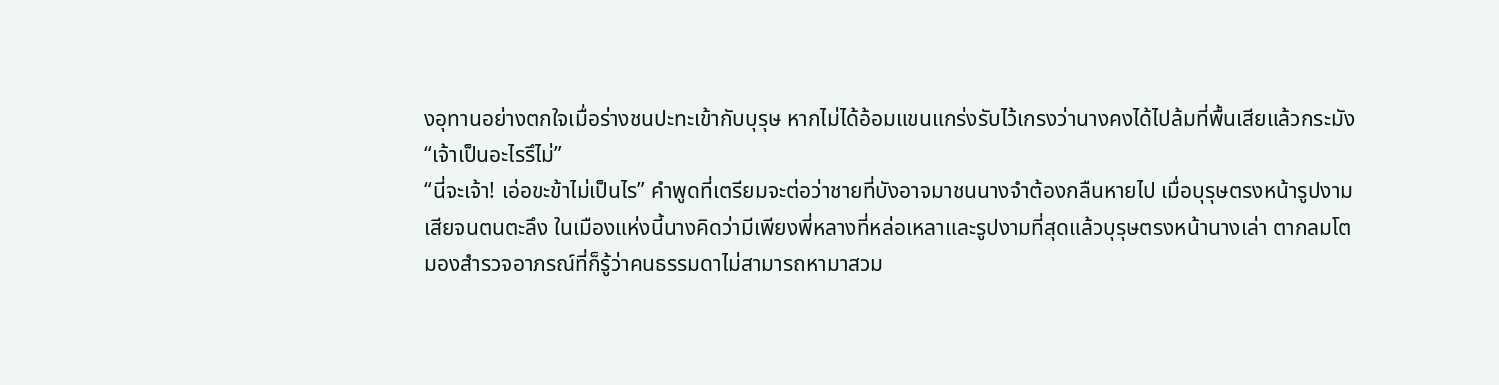งอุทานอย่างตกใจเมื่อร่างชนปะทะเข้ากับบุรุษ หากไม่ได้อ้อมแขนแกร่งรับไว้เกรงว่านางคงได้ไปล้มที่พื้นเสียแล้วกระมัง
“เจ้าเป็นอะไรรึไม่”
“นี่จะเจ้า! เอ่อขะข้าไม่เป็นไร” คำพูดที่เตรียมจะต่อว่าชายที่บังอาจมาชนนางจำต้องกลืนหายไป เมื่อบุรุษตรงหน้ารูปงามเสียจนตนตะลึง ในเมืองแห่งนี้นางคิดว่ามีเพียงพี่หลางที่หล่อเหลาและรูปงามที่สุดแล้วบุรุษตรงหน้านางเล่า ตากลมโตมองสำรวจอาภรณ์ที่ก็รู้ว่าคนธรรมดาไม่สามารถหามาสวม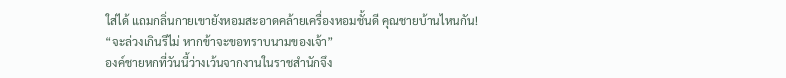ใส่ได้ แถมกลิ่นกายเขายังหอมสะอาดคล้ายเครื่องหอมชั้นดี คุณชายบ้านไหนกัน!
“จะล่วงเกินรึไม่ หากข้าจะขอทราบนามของเจ้า”
องค์ชายหกที่วันนี้ว่างเว้นจากงานในราชสำนักจึง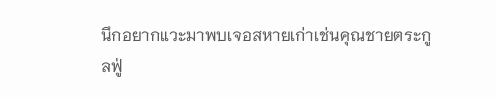นึกอยากแวะมาพบเจอสหายเก่าเช่นคุณชายตระกูลฟู่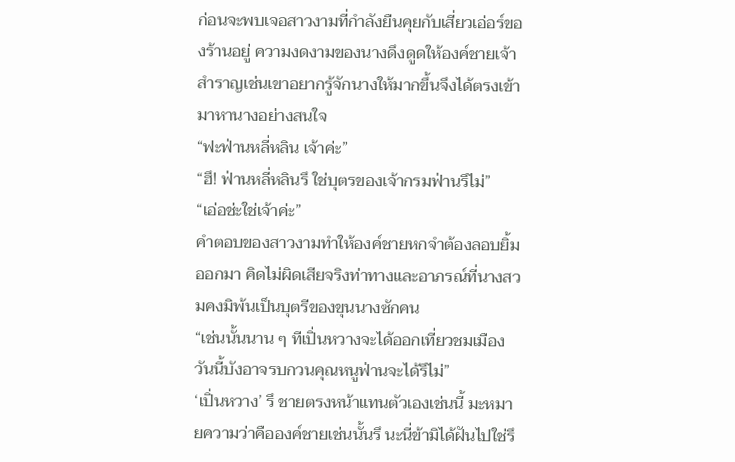ก่อนจะพบเจอสาวงามที่กำลังยืนคุยกับเสี่ยวเอ่อร์ของร้านอยู่ ความงดงามของนางดึงดูดให้องค์ชายเจ้าสำราญเช่นเขาอยากรู้จักนางให้มากขึ้นจึงได้ตรงเข้ามาหานางอย่างสนใจ
“ฟะฟ่านหลี่หลิน เจ้าค่ะ”
“ฮึ! ฟ่านหลี่หลินรึ ใช่บุตรของเจ้ากรมฟ่านรึไม่”
“เอ่อช่ะใช่เจ้าค่ะ”
คำตอบของสาวงามทำให้องค์ชายหกจำต้องลอบยิ้มออกมา คิดไม่ผิดเสียจริงท่าทางและอาภรณ์ที่นางสวมคงมิพ้นเป็นบุตรีของขุนนางซักคน
“เช่นนั้นนาน ๆ ทีเปิ่นหวางจะได้ออกเที่ยวชมเมือง วันนี้บังอาจรบกวนคุณหนูฟ่านจะได้รึไม่”
‘เปิ่นหวาง’ รึ ชายตรงหน้าแทนตัวเองเช่นนี้ มะหมายความว่าคือองค์ชายเช่นนั้นรึ นะนี่ข้ามิได้ฝันไปใช่รึ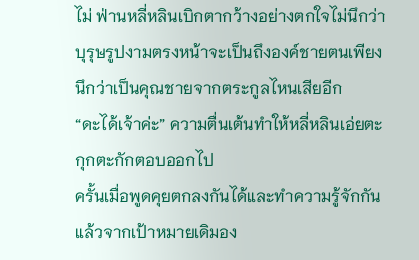ไม่ ฟ่านหลี่หลินเบิกตากว้างอย่างตกใจไม่นึกว่าบุรุษรูปงามตรงหน้าจะเป็นถึงองค์ชายตนเพียงนึกว่าเป็นคุณชายจากตระกูลไหนเสียอีก
“ดะได้เจ้าค่ะ” ความตื่นเต้นทำให้หลี่หลินเอ่ยตะกุกตะกักตอบออกไป
ครั้นเมื่อพูดคุยตกลงกันได้และทำความรู้จักกันแล้วจากเป้าหมายเดิมอง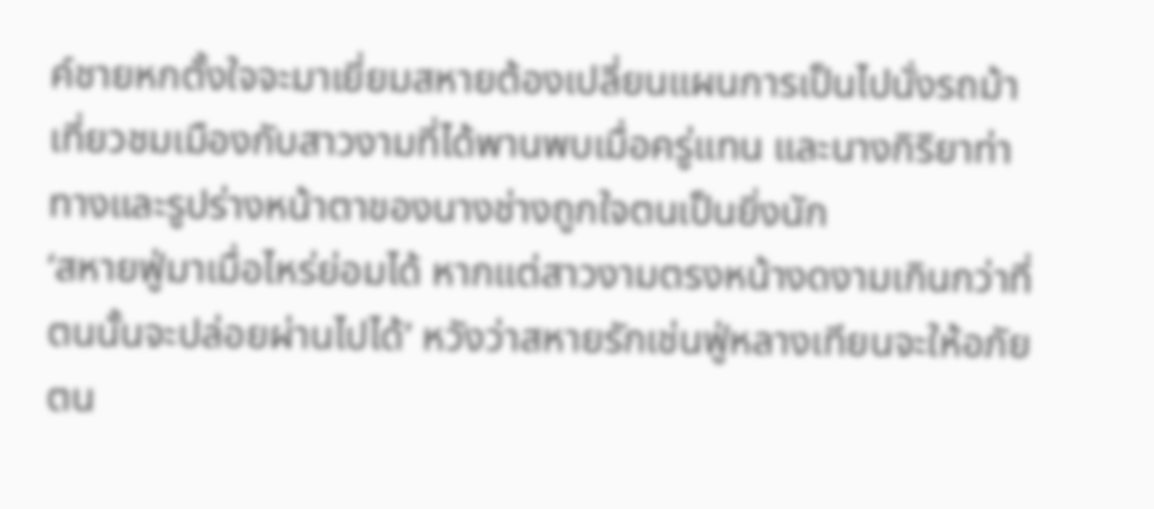ค์ชายหกตั้งใจจะมาเยี่ยมสหายต้องเปลี่ยนแผนการเป็นไปนั่งรถม้าเที่ยวชมเมืองกับสาวงามที่ได้พานพบเมื่อครู่แทน และนางกิริยาท่าทางและรูปร่างหน้าตาของนางช่างถูกใจตนเป็นยิ่งนัก
‘สหายฟู่มาเมื่อไหร่ย่อมได้ หากแต่สาวงามตรงหน้างดงามเกินกว่าที่ตนนั้นจะปล่อยผ่านไปได้’ หวังว่าสหายรักเช่นฟู่หลางเทียนจะให้อภัยตน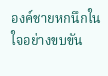องค์ชายหกนึกในใจอย่างขบขัน